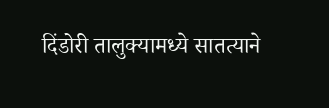दिंडोरी तालुक्यामध्ये सातत्याने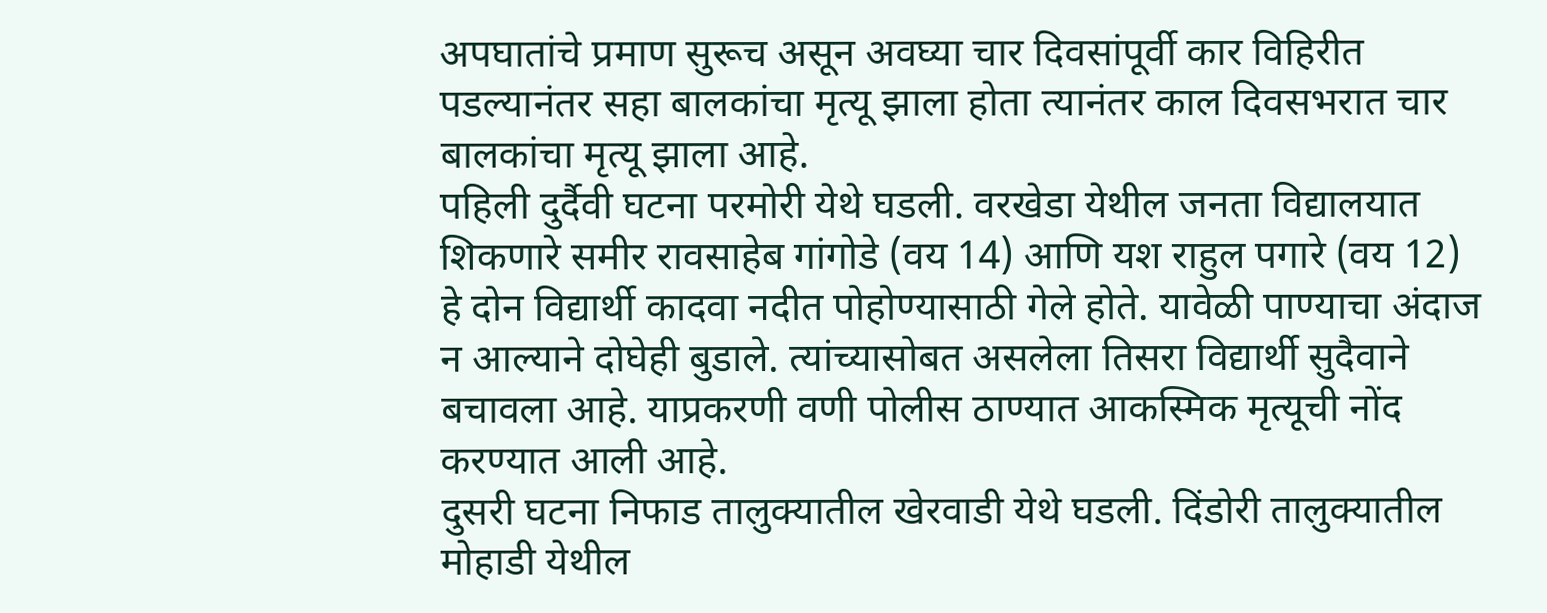अपघातांचे प्रमाण सुरूच असून अवघ्या चार दिवसांपूर्वी कार विहिरीत पडल्यानंतर सहा बालकांचा मृत्यू झाला होता त्यानंतर काल दिवसभरात चार बालकांचा मृत्यू झाला आहे.
पहिली दुर्दैवी घटना परमोरी येथे घडली. वरखेडा येथील जनता विद्यालयात शिकणारे समीर रावसाहेब गांगोडे (वय 14) आणि यश राहुल पगारे (वय 12) हे दोन विद्यार्थी कादवा नदीत पोहोण्यासाठी गेले होते. यावेळी पाण्याचा अंदाज न आल्याने दोघेही बुडाले. त्यांच्यासोबत असलेला तिसरा विद्यार्थी सुदैवाने बचावला आहे. याप्रकरणी वणी पोलीस ठाण्यात आकस्मिक मृत्यूची नोंद करण्यात आली आहे.
दुसरी घटना निफाड तालुक्यातील खेरवाडी येथे घडली. दिंडोरी तालुक्यातील मोहाडी येथील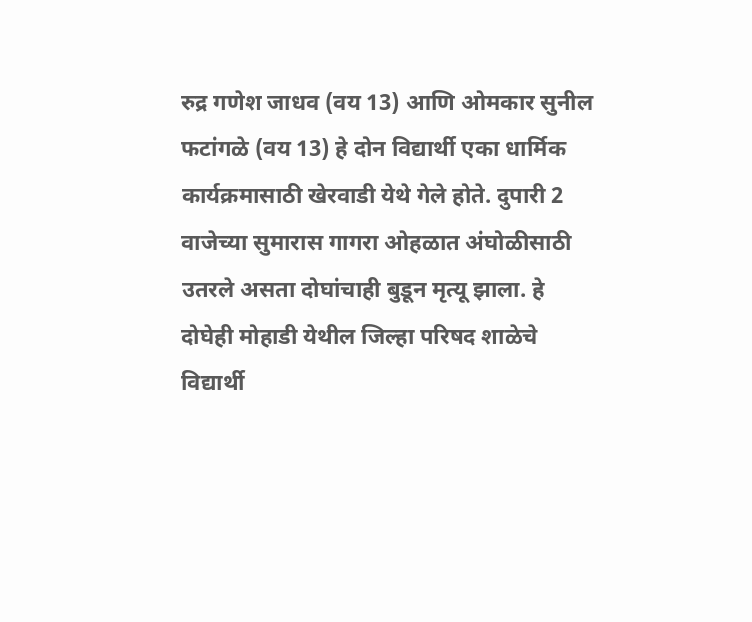रुद्र गणेश जाधव (वय 13) आणि ओमकार सुनील फटांगळे (वय 13) हे दोन विद्यार्थी एका धार्मिक कार्यक्रमासाठी खेरवाडी येथे गेले होते. दुपारी 2 वाजेच्या सुमारास गागरा ओहळात अंघोळीसाठी उतरले असता दोघांचाही बुडून मृत्यू झाला. हे दोघेही मोहाडी येथील जिल्हा परिषद शाळेचे विद्यार्थी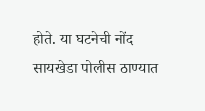होते. या घटनेची नोंद सायखेडा पोलीस ठाण्यात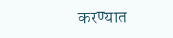करण्यात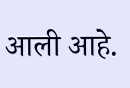आली आहे.